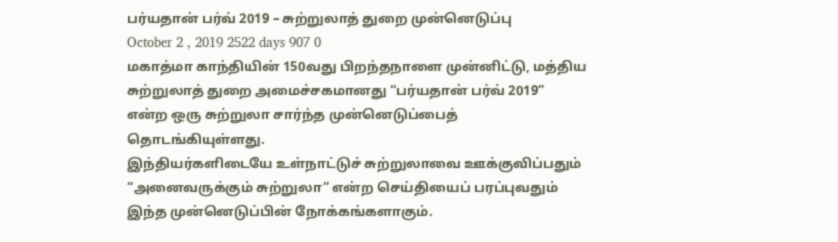பர்யதான் பர்வ் 2019 – சுற்றுலாத் துறை முன்னெடுப்பு
October 2 , 2019 2522 days 907 0
மகாத்மா காந்தியின் 150வது பிறந்தநாளை முன்னிட்டு, மத்திய சுற்றுலாத் துறை அமைச்சகமானது “பர்யதான் பர்வ் 2019” என்ற ஒரு சுற்றுலா சார்ந்த முன்னெடுப்பைத் தொடங்கியுள்ளது.
இந்தியர்களிடையே உள்நாட்டுச் சுற்றுலாவை ஊக்குவிப்பதும் “அனைவருக்கும் சுற்றுலா” என்ற செய்தியைப் பரப்புவதும் இந்த முன்னெடுப்பின் நோக்கங்களாகும்.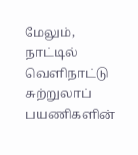மேலும், நாட்டில் வெளிநாட்டு சுற்றுலாப் பயணிகளின்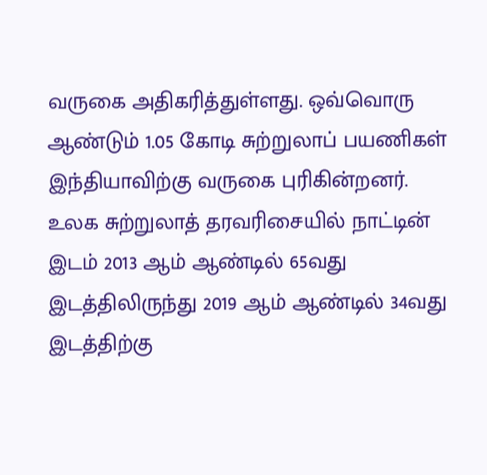வருகை அதிகரித்துள்ளது. ஒவ்வொரு ஆண்டும் 1.05 கோடி சுற்றுலாப் பயணிகள் இந்தியாவிற்கு வருகை புரிகின்றனர்.
உலக சுற்றுலாத் தரவரிசையில் நாட்டின் இடம் 2013 ஆம் ஆண்டில் 65வது இடத்திலிருந்து 2019 ஆம் ஆண்டில் 34வது இடத்திற்கு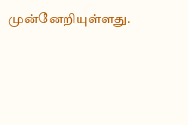முன்னேறியுள்ளது.